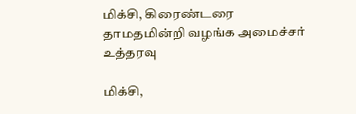மிக்சி, கிரைண்டரை தாமதமின்றி வழங்க அமைச்சர் உத்தரவு

மிக்சி,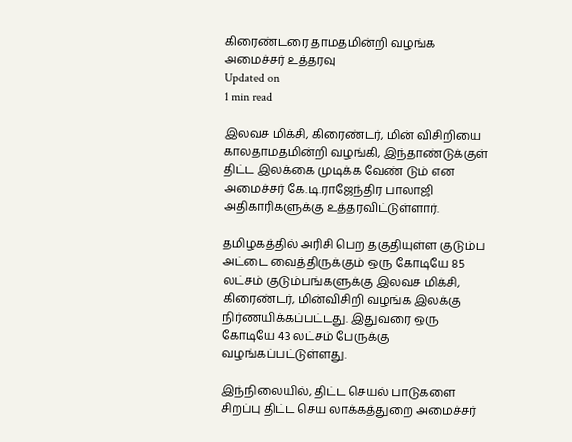கிரைண்டரை தாமதமின்றி வழங்க அமைச்சர் உத்தரவு
Updated on
1 min read

இலவச மிக்சி, கிரைண்டர், மின் விசிறியை காலதாமதமின்றி வழங்கி, இந்தாண்டுக்குள் திட்ட இலக்கை முடிக்க வேண் டும் என அமைச்சர் கே.டி.ராஜேந்திர பாலாஜி அதிகாரிகளுக்கு உத்தரவிட்டுள்ளார்.

தமிழகத்தில் அரிசி பெற தகுதியுள்ள குடும்ப அட்டை வைத்திருக்கும் ஒரு கோடியே 85 லட்சம் குடும்பங்களுக்கு இலவச மிக்சி, கிரைண்டர், மின்விசிறி வழங்க இலக்கு நிர்ணயிக்கப்பட்டது. இதுவரை ஒரு கோடியே 43 லட்சம் பேருக்கு வழங்கப்பட்டுள்ளது.

இந்நிலையில், திட்ட செயல் பாடுகளை சிறப்பு திட்ட செய லாக்கத்துறை அமைச்சர்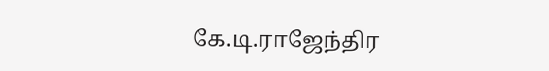கே.டி.ராஜேந்திர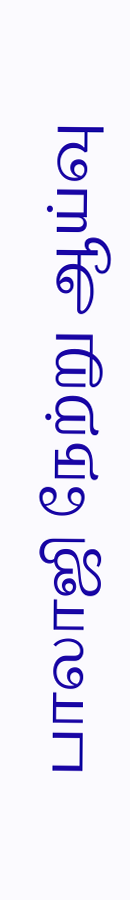பாலாஜி நேற்று ஆய்வு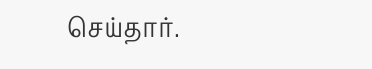செய்தார்.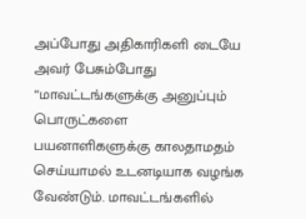அப்போது அதிகாரிகளி டையே அவர் பேசும்போது “மாவட்டங்களுக்கு அனுப்பும் பொருட்களை பயனாளிகளுக்கு காலதாமதம் செய்யாமல் உடனடியாக வழங்க வேண்டும். மாவட்டங்களில்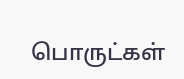பொருட்கள்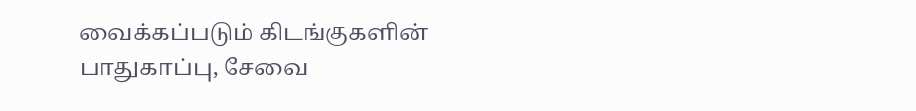வைக்கப்படும் கிடங்குகளின் பாதுகாப்பு, சேவை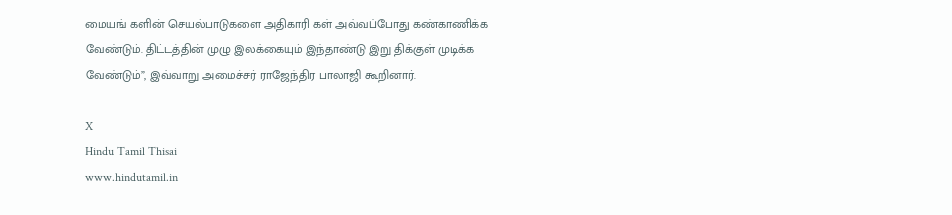மையங் களின் செயல்பாடுகளை அதிகாரி கள் அவ்வப்போது கண்காணிக்க வேண்டும். திட்டத்தின் முழு இலக்கையும் இந்தாண்டு இறு திக்குள் முடிக்க வேண்டும்”, இவ்வாறு அமைச்சர் ராஜேந்திர பாலாஜி கூறினார்.

X
Hindu Tamil Thisai
www.hindutamil.in